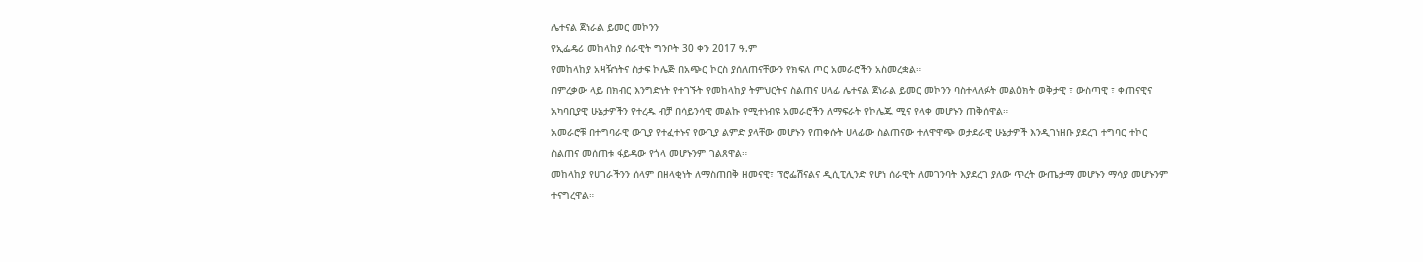ሌተናል ጀነራል ይመር መኮንን
የኢፌዴሪ መከላከያ ሰራዊት ግንቦት 30 ቀን 2017 ዓ.ም
የመከላከያ አዛዥነትና ስታፍ ኮሌጅ በአጭር ኮርስ ያሰለጠናቸውን የክፍለ ጦር አመራሮችን አስመረቋል።
በምረቃው ላይ በክብር እንግድነት የተገኙት የመከላከያ ትምህርትና ስልጠና ሀላፊ ሌተናል ጀነራል ይመር መኮንን ባስተላለፉት መልዕክት ወቅታዊ ፣ ውስጣዊ ፣ ቀጠናዊና አካባቢያዊ ሁኔታዎችን የተረዱ ብቻ በሳይንሳዊ መልኩ የሚተነብዩ አመራሮችን ለማፍራት የኮሌጁ ሚና የላቀ መሆኑን ጠቅሰዋል።
አመራሮቹ በተግባራዊ ውጊያ የተፈተኑና የውጊያ ልምድ ያላቸው መሆኑን የጠቀሱት ሀላፊው ስልጠናው ተለዋዋጭ ወታደራዊ ሁኔታዎች እንዲገነዘቡ ያደረገ ተግባር ተኮር ስልጠና መሰጠቱ ፋይዳው የጎላ መሆኑንም ገልጸዋል።
መከላከያ የሀገራችንን ሰላም በዘላቂነት ለማስጠበቅ ዘመናዊ፣ ፕሮፌሽናልና ዲሲፒሊንድ የሆነ ሰራዊት ለመገንባት እያደረገ ያለው ጥረት ውጤታማ መሆኑን ማሳያ መሆኑንም ተናግረዋል።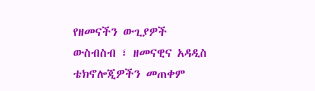የዘመናችን ውጊያዎች ውስብስብ ፣ ዘመናዊና አዳዲስ ቴክኖሎጂዎችን መጠቀም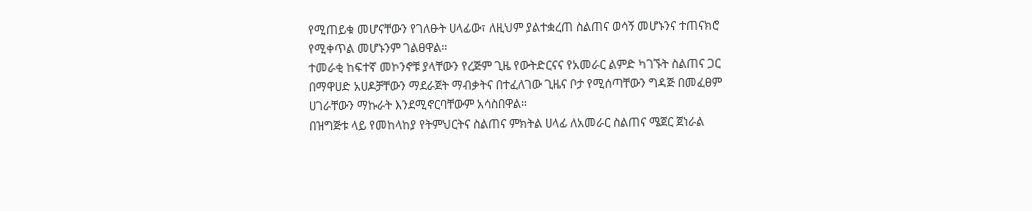የሚጠይቁ መሆናቸውን የገለፁት ሀላፊው፣ ለዚህም ያልተቋረጠ ስልጠና ወሳኝ መሆኑንና ተጠናክሮ የሚቀጥል መሆኑንም ገልፀዋል።
ተመራቂ ከፍተኛ መኮንኖቹ ያላቸውን የረጅም ጊዜ የውትድርናና የአመራር ልምድ ካገኙት ስልጠና ጋር በማዋሀድ አሀዶቻቸውን ማደራጀት ማብቃትና በተፈለገው ጊዜና ቦታ የሚሰጣቸውን ግዳጅ በመፈፀም ሀገራቸውን ማኩራት እንደሚኖርባቸውም አሳስበዋል።
በዝግጅቱ ላይ የመከላከያ የትምህርትና ስልጠና ምክትል ሀላፊ ለአመራር ስልጠና ሜጀር ጀነራል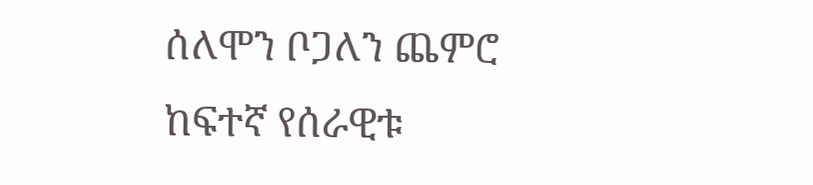ሰለሞን ቦጋለን ጨምሮ ከፍተኛ የሰራዊቱ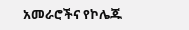አመራሮችና የኮሌጁ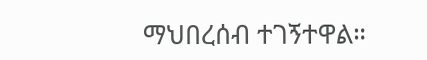ማህበረሰብ ተገኝተዋል።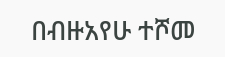በብዙአየሁ ተሾመ